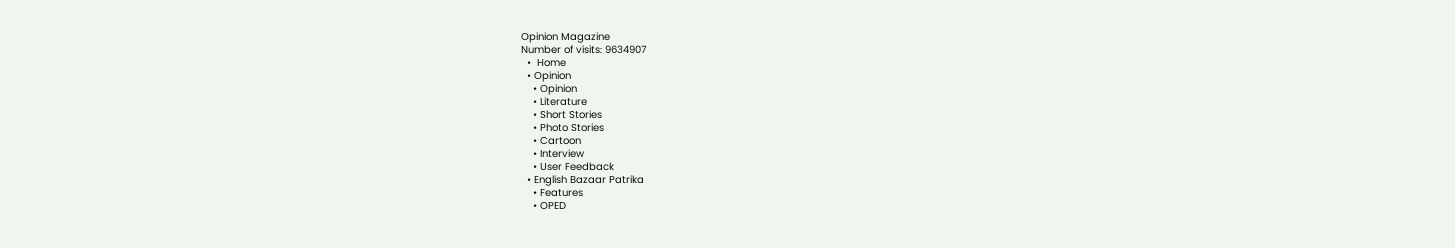Opinion Magazine
Number of visits: 9634907
  •  Home
  • Opinion
    • Opinion
    • Literature
    • Short Stories
    • Photo Stories
    • Cartoon
    • Interview
    • User Feedback
  • English Bazaar Patrika
    • Features
    • OPED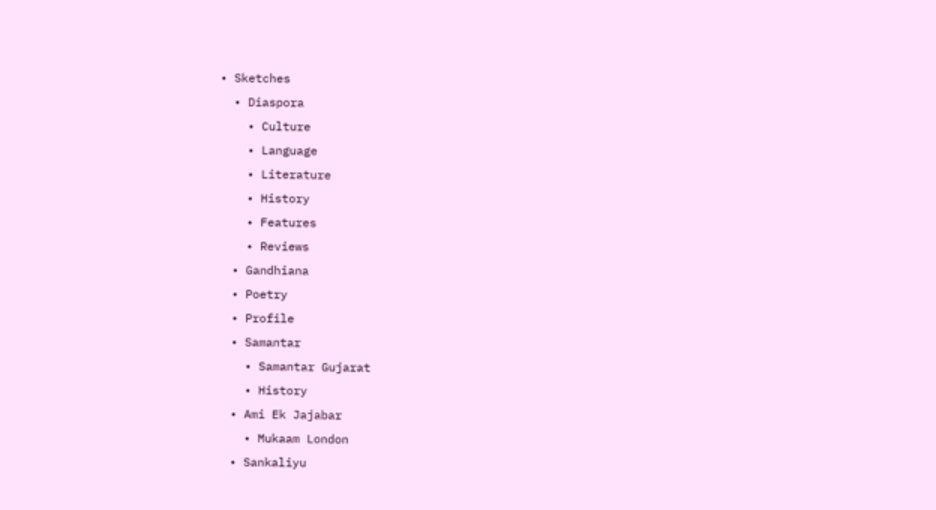• Sketches
  • Diaspora
    • Culture
    • Language
    • Literature
    • History
    • Features
    • Reviews
  • Gandhiana
  • Poetry
  • Profile
  • Samantar
    • Samantar Gujarat
    • History
  • Ami Ek Jajabar
    • Mukaam London
  • Sankaliyu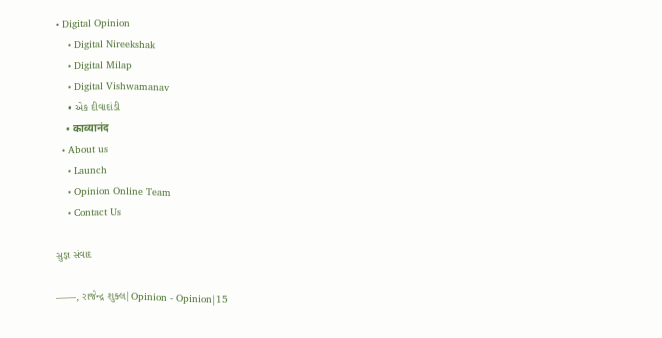• Digital Opinion
    • Digital Nireekshak
    • Digital Milap
    • Digital Vishwamanav
    • એક દીવાદાંડી
    • काव्यानंद
  • About us
    • Launch
    • Opinion Online Team
    • Contact Us

સુજ્ઞ સંવાદ

——, રાજેન્દ્ર શુક્લ|Opinion - Opinion|15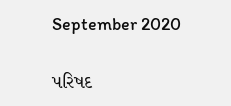September 2020

પરિષદ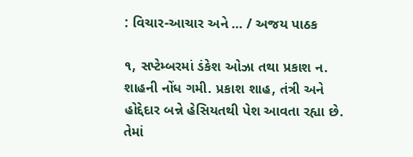: વિચાર-આચાર અને … / અજય પાઠક

૧, સપ્ટેમ્બરમાં ડંકેશ ઓઝા તથા પ્રકાશ ન. શાહની નોંધ ગમી. પ્રકાશ શાહ, તંત્રી અને હોદ્દેદાર બન્ને હેસિયતથી પેશ આવતા રહ્યા છે. તેમાં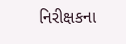નિરીક્ષકના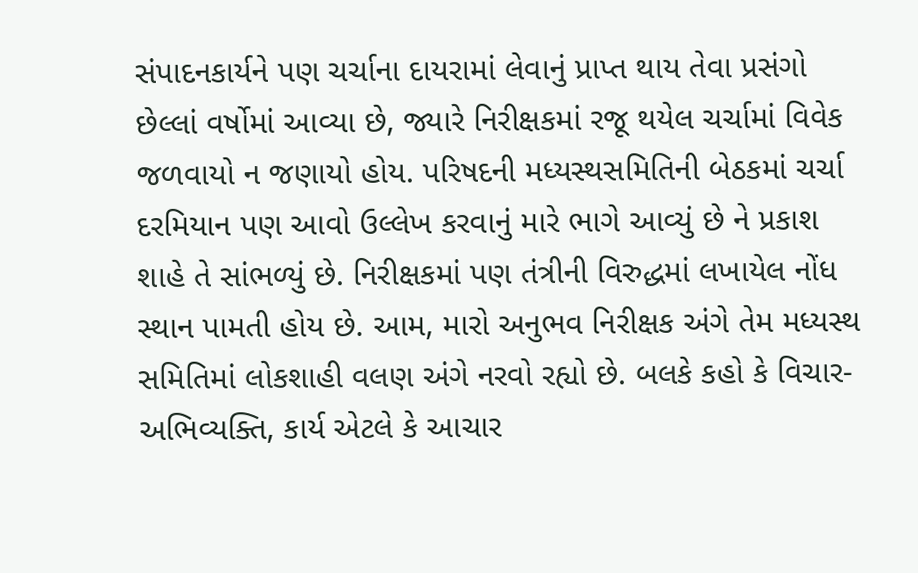સંપાદનકાર્યને પણ ચર્ચાના દાયરામાં લેવાનું પ્રાપ્ત થાય તેવા પ્રસંગો છેલ્લાં વર્ષોમાં આવ્યા છે, જ્યારે નિરીક્ષકમાં રજૂ થયેલ ચર્ચામાં વિવેક જળવાયો ન જણાયો હોય. પરિષદની મધ્યસ્થસમિતિની બેઠકમાં ચર્ચા દરમિયાન પણ આવો ઉલ્લેખ કરવાનું મારે ભાગે આવ્યું છે ને પ્રકાશ શાહે તે સાંભળ્યું છે. નિરીક્ષકમાં પણ તંત્રીની વિરુદ્ધમાં લખાયેલ નોંધ સ્થાન પામતી હોય છે. આમ, મારો અનુભવ નિરીક્ષક અંગે તેમ મધ્યસ્થ સમિતિમાં લોકશાહી વલણ અંગે નરવો રહ્યો છે. બલકે કહો કે વિચાર-અભિવ્યક્તિ, કાર્ય એટલે કે આચાર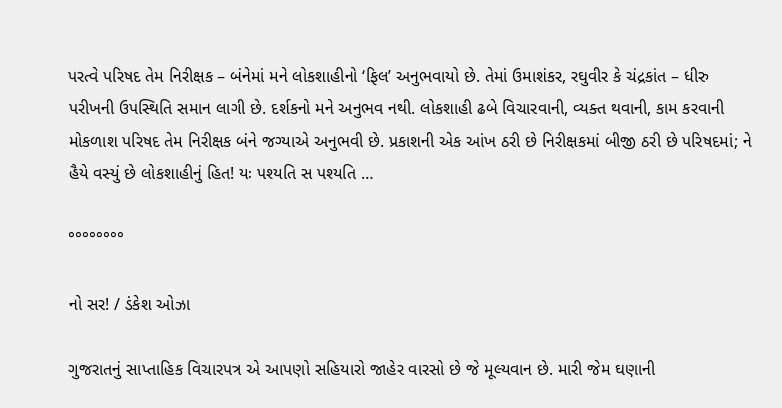પરત્વે પરિષદ તેમ નિરીક્ષક – બંનેમાં મને લોકશાહીનો ‘ફિલ’ અનુભવાયો છે. તેમાં ઉમાશંકર, રઘુવીર કે ચંદ્રકાંત – ધીરુ  પરીખની ઉપસ્થિતિ સમાન લાગી છે. દર્શકનો મને અનુભવ નથી. લોકશાહી ઢબે વિચારવાની, વ્યક્ત થવાની, કામ કરવાની મોકળાશ પરિષદ તેમ નિરીક્ષક બંને જગ્યાએ અનુભવી છે. પ્રકાશની એક આંખ ઠરી છે નિરીક્ષકમાં બીજી ઠરી છે પરિષદમાં; ને હૈયે વસ્યું છે લોકશાહીનું હિત! યઃ પશ્યતિ સ પશ્યતિ …

°°°°°°°°

નો સર! / ડંકેશ ઓઝા

ગુજરાતનું સાપ્તાહિક વિચારપત્ર એ આપણો સહિયારો જાહેર વારસો છે જે મૂલ્યવાન છે. મારી જેમ ઘણાની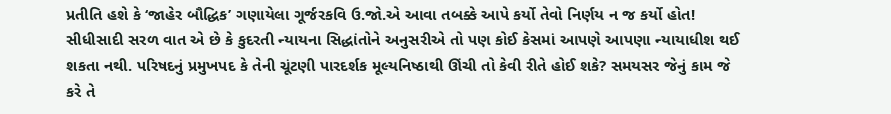પ્રતીતિ હશે કે ‘જાહેર બૌદ્ધિક’ ગણાયેલા ગૂર્જરકવિ ઉ.જો.એ આવા તબક્કે આપે કર્યો તેવો નિર્ણય ન જ કર્યો હોત! સીધીસાદી સરળ વાત એ છે કે કુદરતી ન્યાયના સિદ્ધાંતોને અનુસરીએ તો પણ કોઈ કેસમાં આપણે આપણા ન્યાયાધીશ થઈ શકતા નથી. પરિષદનું પ્રમુખપદ કે તેની ચૂંટણી પારદર્શક મૂલ્યનિષ્ઠાથી ઊંચી તો કેવી રીતે હોઈ શકે? સમયસર જેનું કામ જે કરે તે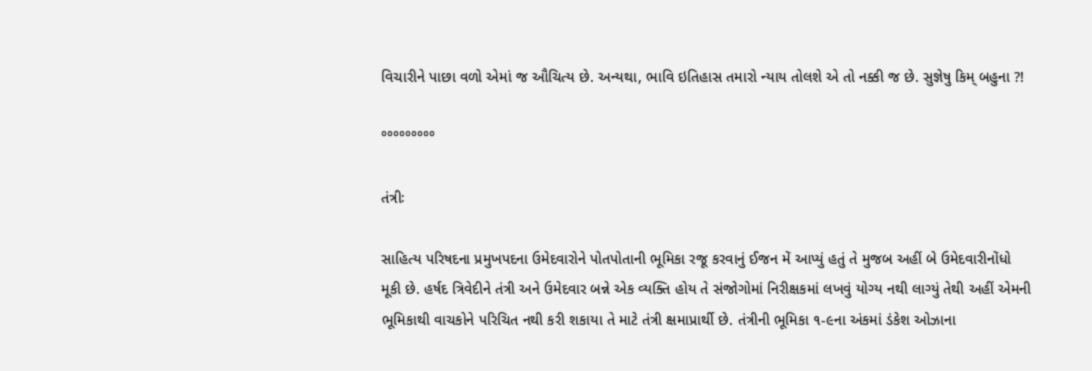વિચારીને પાછા વળો એમાં જ ઔચિત્ય છે. અન્યથા, ભાવિ ઇતિહાસ તમારો ન્યાય તોલશે એ તો નક્કી જ છે. સુજ્ઞેષુ કિમ્‌ બહુના ?!

°°°°°°°°°

તંત્રીઃ

સાહિત્ય પરિષદના પ્રમુખપદના ઉમેદવારોને પોતપોતાની ભૂમિકા રજૂ કરવાનું ઈજન મેં આપ્યું હતું તે મુજબ અહીં બે ઉમેદવારીનોંધો મૂકી છે. હર્ષદ ત્રિવેદીને તંત્રી અને ઉમેદવાર બન્ને એક વ્યક્તિ હોય તે સંજોગોમાં નિરીક્ષકમાં લખવું યોગ્ય નથી લાગ્યું તેથી અહીં એમની ભૂમિકાથી વાચકોને પરિચિત નથી કરી શકાયા તે માટે તંત્રી ક્ષમાપ્રાર્થી છે. તંત્રીની ભૂમિકા ૧-૯ના અંકમાં ડંકેશ ઓઝાના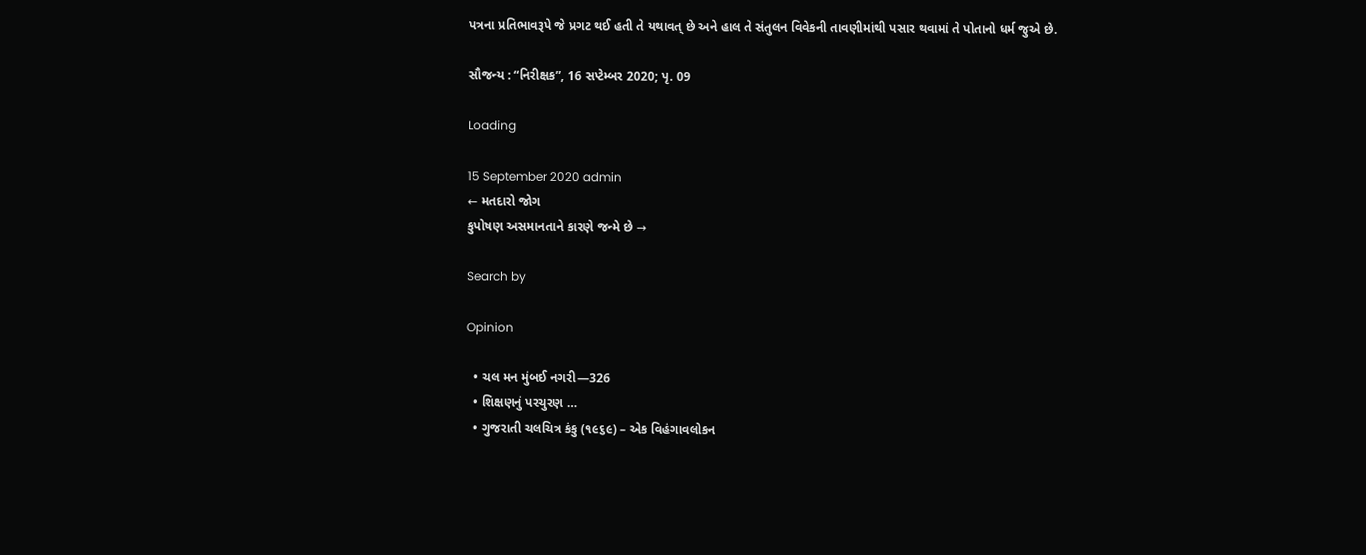પત્રના પ્રતિભાવરૂપે જે પ્રગટ થઈ હતી તે યથાવત્‌ છે અને હાલ તે સંતુલન વિવેકની તાવણીમાંથી પસાર થવામાં તે પોતાનો ધર્મ જુએ છે.

સૌજન્ય : “નિરીક્ષક”, 16 સપ્ટેમ્બર 2020; પૃ. 09

Loading

15 September 2020 admin
← મતદારો જોગ
કુપોષણ અસમાનતાને કારણે જન્મે છે →

Search by

Opinion

  • ચલ મન મુંબઈ નગરી—326
  • શિક્ષણનું પરચુરણ …
  • ગુજરાતી ચલચિત્ર કંકુ (૧૯૬૯) – એક વિહંગાવલોકન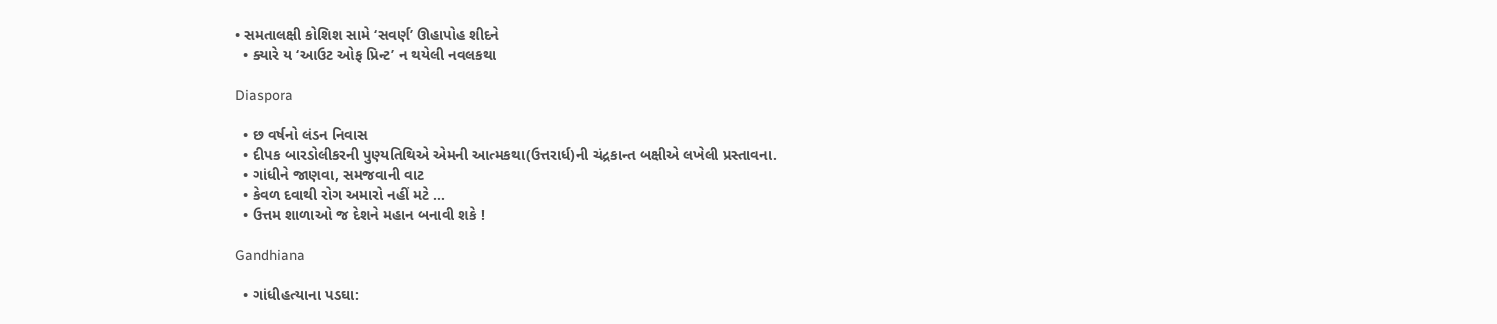• સમતાલક્ષી કોશિશ સામે ‘સવર્ણ’ ઊહાપોહ શીદને
  • ક્યારે ય ‘આઉટ ઓફ પ્રિન્ટ’ ન થયેલી નવલકથા

Diaspora

  • છ વર્ષનો લંડન નિવાસ
  • દીપક બારડોલીકરની પુણ્યતિથિએ એમની આત્મકથા(ઉત્તરાર્ધ)ની ચંદ્રકાન્ત બક્ષીએ લખેલી પ્રસ્તાવના.
  • ગાંધીને જાણવા, સમજવાની વાટ
  • કેવળ દવાથી રોગ અમારો નહીં મટે …
  • ઉત્તમ શાળાઓ જ દેશને મહાન બનાવી શકે !

Gandhiana

  • ગાંધીહત્યાના પડઘા: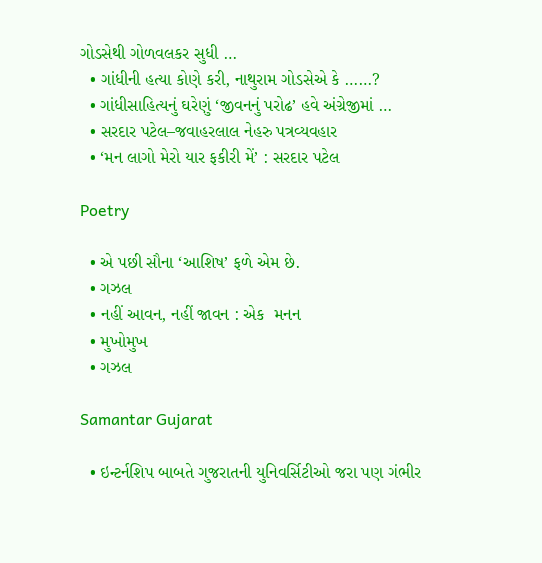ગોડસેથી ગોળવલકર સુધી …
  • ગાંધીની હત્યા કોણે કરી, નાથુરામ ગોડસેએ કે ……?
  • ગાંધીસાહિત્યનું ઘરેણું ‘જીવનનું પરોઢ’ હવે અંગ્રેજીમાં …
  • સરદાર પટેલ–જવાહરલાલ નેહરુ પત્રવ્યવહાર
  • ‘મન લાગો મેરો યાર ફકીરી મેં’ : સરદાર પટેલ

Poetry

  • એ પછી સૌના ‘આશિષ’ ફળે એમ છે.
  • ગઝલ
  • નહીં આવન, નહીં જાવન : એક  મનન
  • મુખોમુખ
  • ગઝલ

Samantar Gujarat

  • ઇન્ટર્નશિપ બાબતે ગુજરાતની યુનિવર્સિટીઓ જરા પણ ગંભીર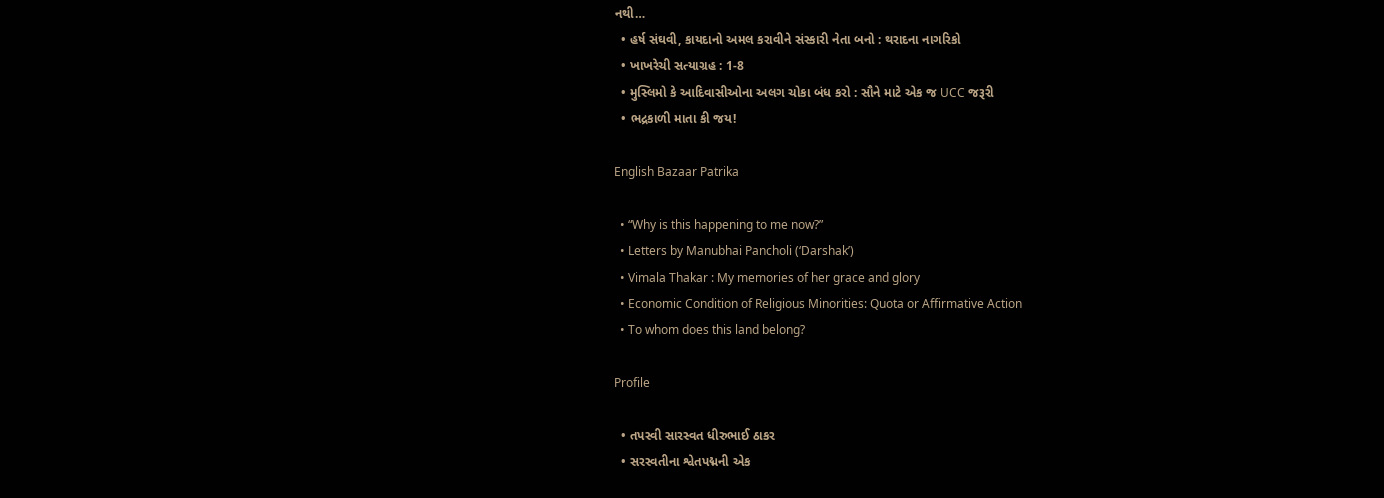નથી…
  • હર્ષ સંઘવી, કાયદાનો અમલ કરાવીને સંસ્કારી નેતા બનો : થરાદના નાગરિકો
  • ખાખરેચી સત્યાગ્રહ : 1-8
  • મુસ્લિમો કે આદિવાસીઓના અલગ ચોકા બંધ કરો : સૌને માટે એક જ UCC જરૂરી
  • ભદ્રકાળી માતા કી જય!

English Bazaar Patrika

  • “Why is this happening to me now?”
  • Letters by Manubhai Pancholi (‘Darshak’)
  • Vimala Thakar : My memories of her grace and glory
  • Economic Condition of Religious Minorities: Quota or Affirmative Action
  • To whom does this land belong?

Profile

  • તપસ્વી સારસ્વત ધીરુભાઈ ઠાકર
  • સરસ્વતીના શ્વેતપદ્મની એક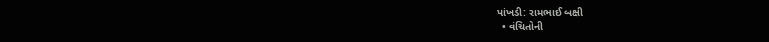પાંખડી: રામભાઈ બક્ષી
  • વંચિતોની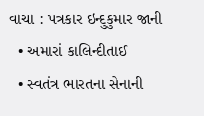વાચા : પત્રકાર ઇન્દુકુમાર જાની
  • અમારાં કાલિન્દીતાઈ
  • સ્વતંત્ર ભારતના સેનાની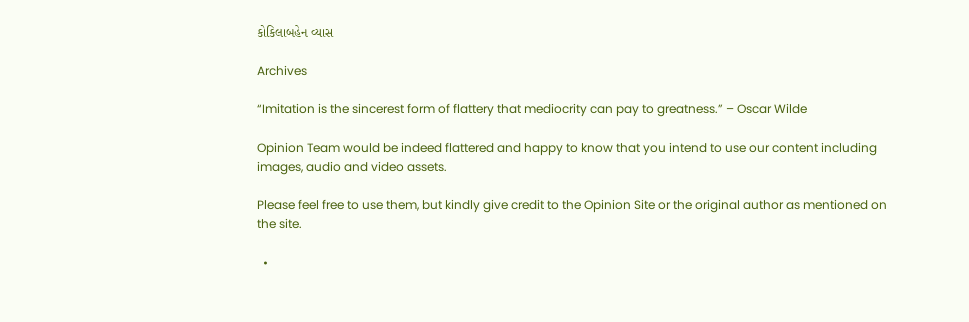કોકિલાબહેન વ્યાસ

Archives

“Imitation is the sincerest form of flattery that mediocrity can pay to greatness.” – Oscar Wilde

Opinion Team would be indeed flattered and happy to know that you intend to use our content including images, audio and video assets.

Please feel free to use them, but kindly give credit to the Opinion Site or the original author as mentioned on the site.

  •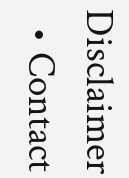Disclaimer
  • Contact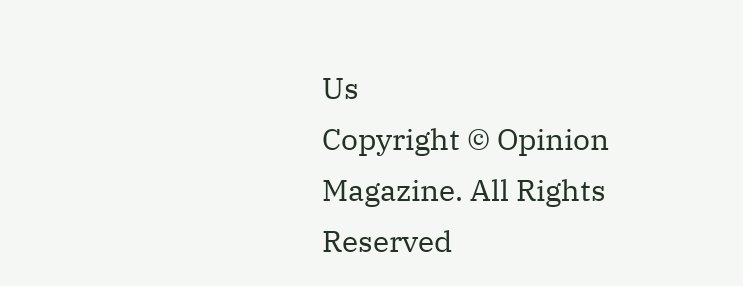Us
Copyright © Opinion Magazine. All Rights Reserved